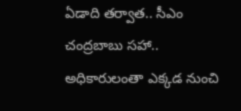ఏడాది తర్వాత.. సీఎం చంద్రబాబు సహా.. అధికారులంతా ఎక్కడ నుంచి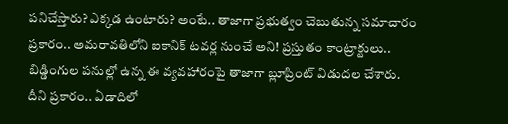పనిచేస్తారు? ఎక్కడ ఉంటారు? అంటే.. తాజాగా ప్రభుత్వం చెబుతున్న సమాచారం ప్రకారం.. అమరావతిలోని ఐకానిక్ టవర్ల నుంచే అని! ప్రస్తుతం కాంట్రాక్టులు.. బిడ్డింగుల పనుల్లో ఉన్న ఈ వ్యవహారంపై తాజాగా బ్లూప్రింట్ విడుదల చేశారు. దీని ప్రకారం.. ఏడాదిలో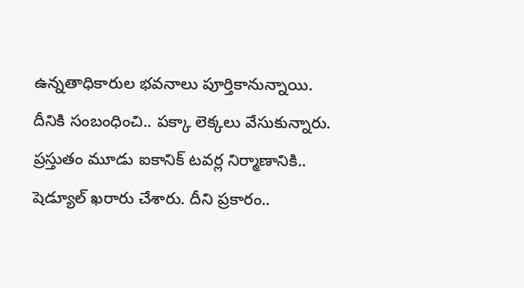ఉన్నతాధికారుల భవనాలు పూర్తికానున్నాయి. దీనికి సంబంధించి.. పక్కా లెక్కలు వేసుకున్నారు.
ప్రస్తుతం మూడు ఐకానిక్ టవర్ల నిర్మాణానికి.. షెడ్యూల్ ఖరారు చేశారు. దీని ప్రకారం..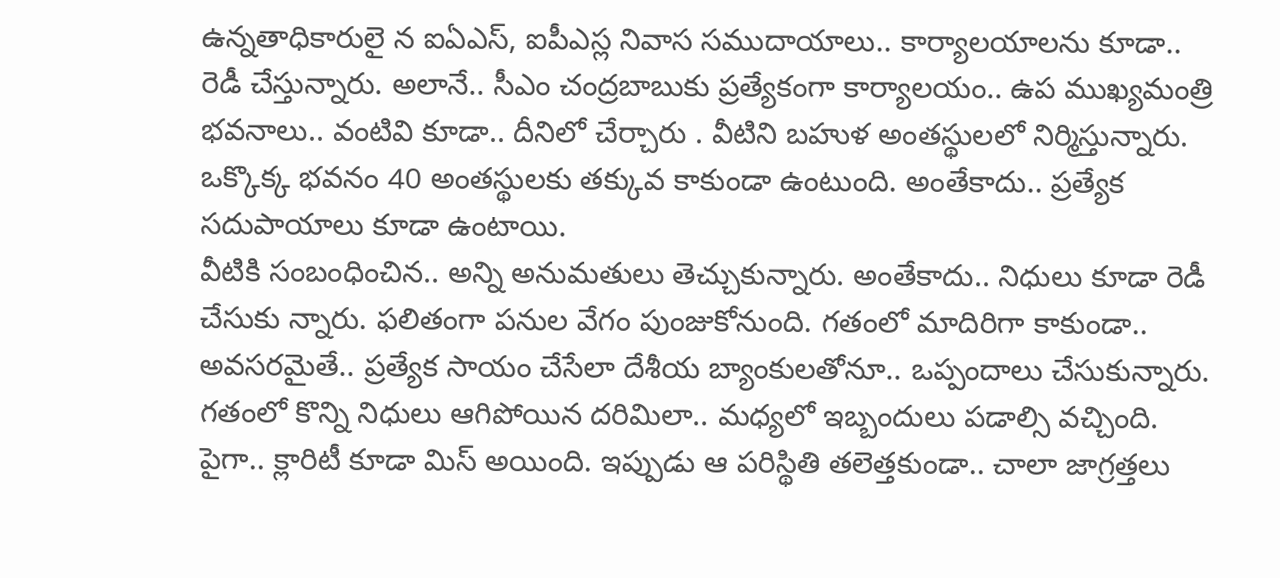ఉన్నతాధికారులై న ఐఏఎస్, ఐపీఎస్ల నివాస సముదాయాలు.. కార్యాలయాలను కూడా.. రెడీ చేస్తున్నారు. అలానే.. సీఎం చంద్రబాబుకు ప్రత్యేకంగా కార్యాలయం.. ఉప ముఖ్యమంత్రి భవనాలు.. వంటివి కూడా.. దీనిలో చేర్చారు . వీటిని బహుళ అంతస్థులలో నిర్మిస్తున్నారు. ఒక్కొక్క భవనం 40 అంతస్థులకు తక్కువ కాకుండా ఉంటుంది. అంతేకాదు.. ప్రత్యేక సదుపాయాలు కూడా ఉంటాయి.
వీటికి సంబంధించిన.. అన్ని అనుమతులు తెచ్చుకున్నారు. అంతేకాదు.. నిధులు కూడా రెడీ చేసుకు న్నారు. ఫలితంగా పనుల వేగం పుంజుకోనుంది. గతంలో మాదిరిగా కాకుండా.. అవసరమైతే.. ప్రత్యేక సాయం చేసేలా దేశీయ బ్యాంకులతోనూ.. ఒప్పందాలు చేసుకున్నారు. గతంలో కొన్ని నిధులు ఆగిపోయిన దరిమిలా.. మధ్యలో ఇబ్బందులు పడాల్సి వచ్చింది. పైగా.. క్లారిటీ కూడా మిస్ అయింది. ఇప్పుడు ఆ పరిస్థితి తలెత్తకుండా.. చాలా జాగ్రత్తలు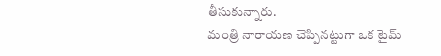తీసుకున్నారు.
మంత్రి నారాయణ చెప్పినట్టుగా ఒక టైమ్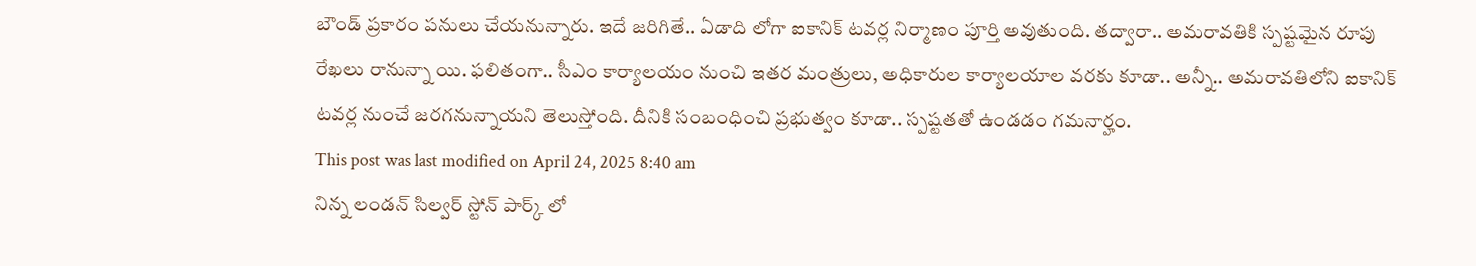బౌండ్ ప్రకారం పనులు చేయనున్నారు. ఇదే జరిగితే.. ఏడాది లోగా ఐకానిక్ టవర్ల నిర్మాణం పూర్తి అవుతుంది. తద్వారా.. అమరావతికి స్పష్టమైన రూపు రేఖలు రానున్నా యి. ఫలితంగా.. సీఎం కార్యాలయం నుంచి ఇతర మంత్రులు, అధికారుల కార్యాలయాల వరకు కూడా.. అన్నీ.. అమరావతిలోని ఐకానిక్ టవర్ల నుంచే జరగనున్నాయని తెలుస్తోంది. దీనికి సంబంధించి ప్రభుత్వం కూడా.. స్పష్టతతో ఉండడం గమనార్హం.
This post was last modified on April 24, 2025 8:40 am
నిన్న లండన్ సిల్వర్ స్టోన్ పార్క్ లో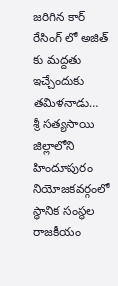జరిగిన కార్ రేసింగ్ లో అజిత్ కు మద్దతు ఇచ్చేందుకు తమిళనాడు…
శ్రీ సత్యసాయి జిల్లాలోని హిందూపురం నియోజకవర్గంలో స్థానిక సంస్థల రాజకీయం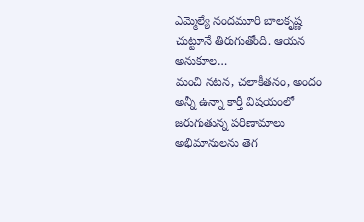ఎమ్మెల్యే నందమూరి బాలకృష్ణ చుట్టూనే తిరుగుతోంది. ఆయన అనుకూల…
మంచి నటన, చలాకీతనం, అందం అన్నీ ఉన్నా కార్తీ విషయంలో జరుగుతున్న పరిణామాలు అభిమానులను తెగ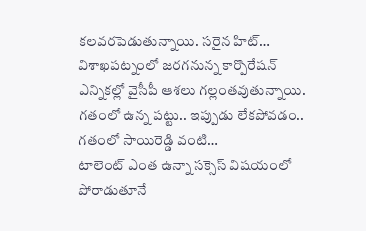కలవరపెడుతున్నాయి. సరైన హిట్…
విశాఖపట్నంలో జరగనున్న కార్పొరేషన్ ఎన్నికల్లో వైసీపీ ఆశలు గల్లంతవుతున్నాయి. గతంలో ఉన్న పట్టు.. ఇప్పుడు లేకపోవడం.. గతంలో సాయిరెడ్డి వంటి…
టాలెంట్ ఎంత ఉన్నా సక్సెస్ విషయంలో పోరాడుతూనే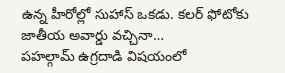ఉన్న హీరోల్లో సుహాస్ ఒకడు. కలర్ ఫోటోకు జాతీయ అవార్డు వచ్చినా…
పహల్గామ్ ఉగ్రదాడి విషయంలో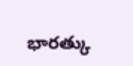భారత్కు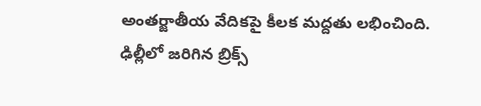అంతర్జాతీయ వేదికపై కీలక మద్దతు లభించింది. ఢిల్లీలో జరిగిన బ్రిక్స్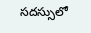సదస్సులో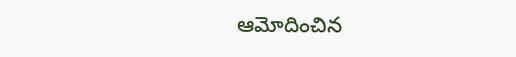ఆమోదించిన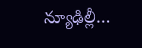న్యూఢిల్లీ…